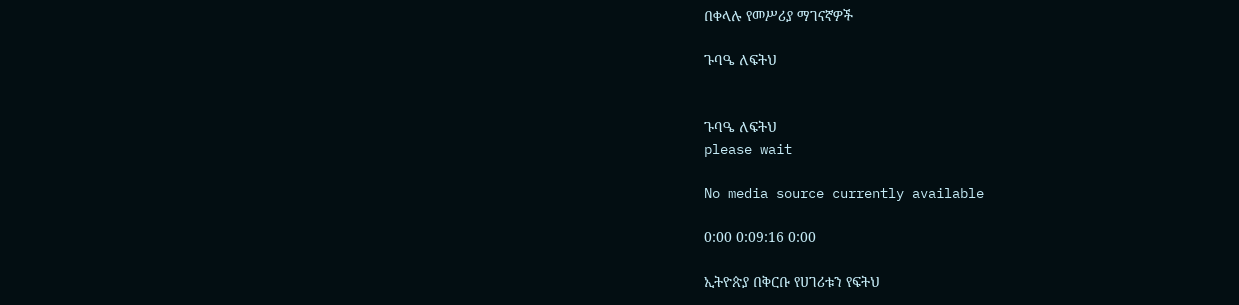በቀላሉ የመሥሪያ ማገናኛዎች

ጉባዔ ለፍትህ


ጉባዔ ለፍትህ
please wait

No media source currently available

0:00 0:09:16 0:00

ኢትዮጵያ በቅርቡ የሀገሪቱን የፍትህ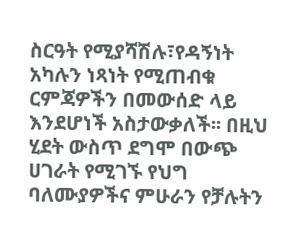ስርዓት የሚያሻሽሉ፣የዳኝነት አካሉን ነጻነት የሚጠብቁ ርምጃዎችን በመውሰድ ላይ እንደሆነች አስታውቃለች፡፡ በዚህ ሂደት ውስጥ ደግሞ በውጭ ሀገራት የሚገኙ የህግ ባለሙያዎችና ምሁራን የቻሉትን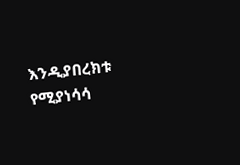እንዲያበረክቱ የሚያነሳሳ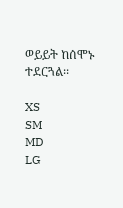ወይይት ከሰሞኑ ተደርጓል፡፡

XS
SM
MD
LG